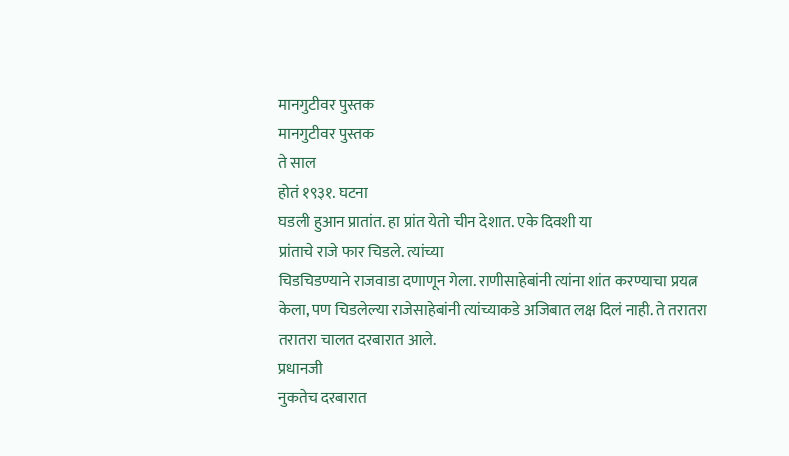मानगुटीवर पुस्तक
मानगुटीवर पुस्तक
ते साल
होतं १९३१. घटना
घडली हुआन प्रातांत. हा प्रांत येतो चीन देशात. एके दिवशी या
प्रांताचे राजे फार चिडले. त्यांच्या
चिडचिडण्याने राजवाडा दणाणून गेला. राणीसाहेबांनी त्यांना शांत करण्याचा प्रयत्न
केला, पण चिडलेल्या राजेसाहेबांनी त्यांच्याकडे अजिबात लक्ष दिलं नाही. ते तरातरा
तरातरा चालत दरबारात आले.
प्रधानजी
नुकतेच दरबारात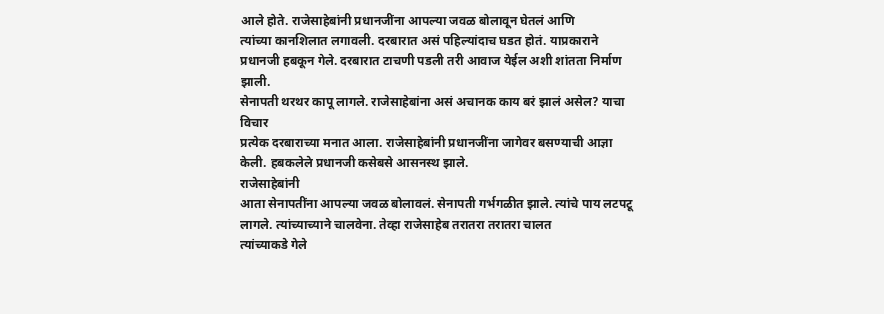आले होते. राजेसाहेबांनी प्रधानजींना आपल्या जवळ बोलावून घेतलं आणि
त्यांच्या कानशिलात लगावली. दरबारात असं पहिल्यांदाच घडत होतं. याप्रकाराने
प्रधानजी हबकून गेले. दरबारात टाचणी पडली तरी आवाज येईल अशी शांतता निर्माण झाली.
सेनापती थरथर कापू लागले. राजेसाहेबांना असं अचानक काय बरं झालं असेल? याचा विचार
प्रत्येक दरबाराच्या मनात आला. राजेसाहेबांनी प्रधानजींना जागेवर बसण्याची आज्ञा
केली. हबकलेले प्रधानजी कसेबसे आसनस्थ झाले.
राजेसाहेबांनी
आता सेनापतींना आपल्या जवळ बोलावलं. सेनापती गर्भगळीत झाले. त्यांचे पाय लटपटू
लागले. त्यांच्याच्याने चालवेना. तेव्हा राजेसाहेब तरातरा तरातरा चालत
त्यांच्याकडे गेले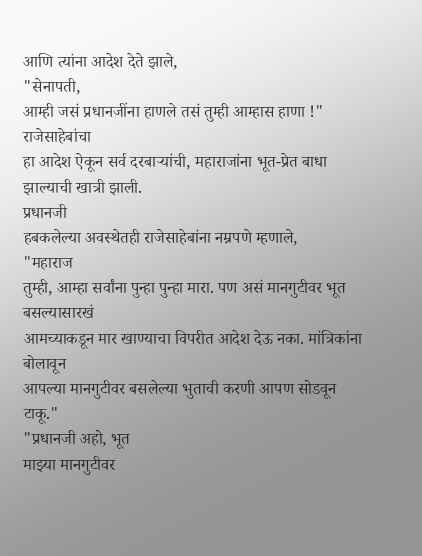आणि त्यांना आदेश देते झाले,
"सेनापती,
आम्ही जसं प्रधानजींना हाणले तसं तुम्ही आम्हास हाणा !" राजेसाहेबांचा
हा आदेश ऐकून सर्व दरबाऱ्यांची, महाराजांना भूत-प्रेत बाधा झाल्याची खात्री झाली.
प्रधानजी
हबकलेल्या अवस्थेतही राजेसाहेबांना नम्रपणे म्हणाले,
"महाराज
तुम्ही, आम्हा सर्वांना पुन्हा पुन्हा मारा. पण असं मानगुटीवर भूत बसल्यासारखं
आमच्याकडून मार खाण्याचा विपरीत आदेश देऊ नका. मांत्रिकांना बोलावून
आपल्या मानगुटीवर बसलेल्या भुताची करणी आपण सोडवून टाकू."
"प्रधानजी अहो, भूत
माझ्या मानगुटीवर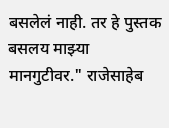बसलेलं नाही. तर हे पुस्तक बसलय माझ्या मानगुटीवर." राजेसाहेब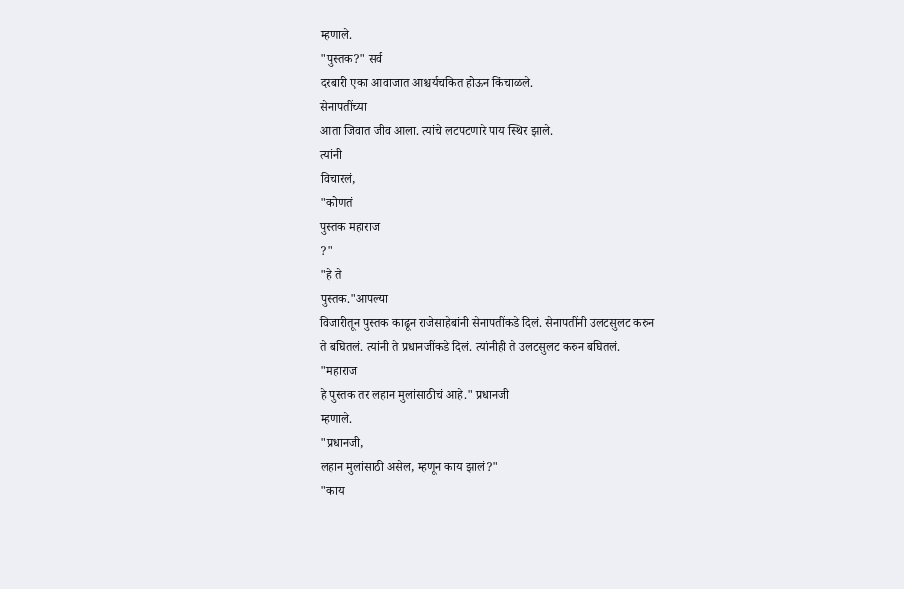म्हणाले.
"पुस्तक?" सर्व
दरबारी एका आवाजात आश्चर्यचकित होऊन किंचाळले.
सेनापतींच्या
आता जिवात जीव आला. त्यांचे लटपटणारे पाय स्थिर झाले.
त्यांनी
विचारलं,
"कोणतं
पुस्तक महाराज
?"
"हे ते
पुस्तक."आपल्या
विजारीतून पुस्तक काढून राजेसाहेबांनी सेनापतींकडे दिलं. सेनापतींनी उलटसुलट करुन
ते बघितलं. त्यांनी ते प्रधानजींकडे दिलं. त्यांनीही ते उलटसुलट करुन बघितलं.
"महाराज
हे पुस्तक तर लहान मुलांसाठीचं आहे." प्रधानजी
म्हणाले.
"प्रधानजी,
लहान मुलांसाठी असेल, म्हणून काय झालं?"
"काय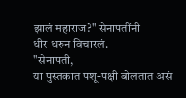झालं महाराज?" सेनापतींनी
धीर धरुन विचारलं.
"सेनापती,
या पुस्तकात पशू-पक्षी बोलतात असं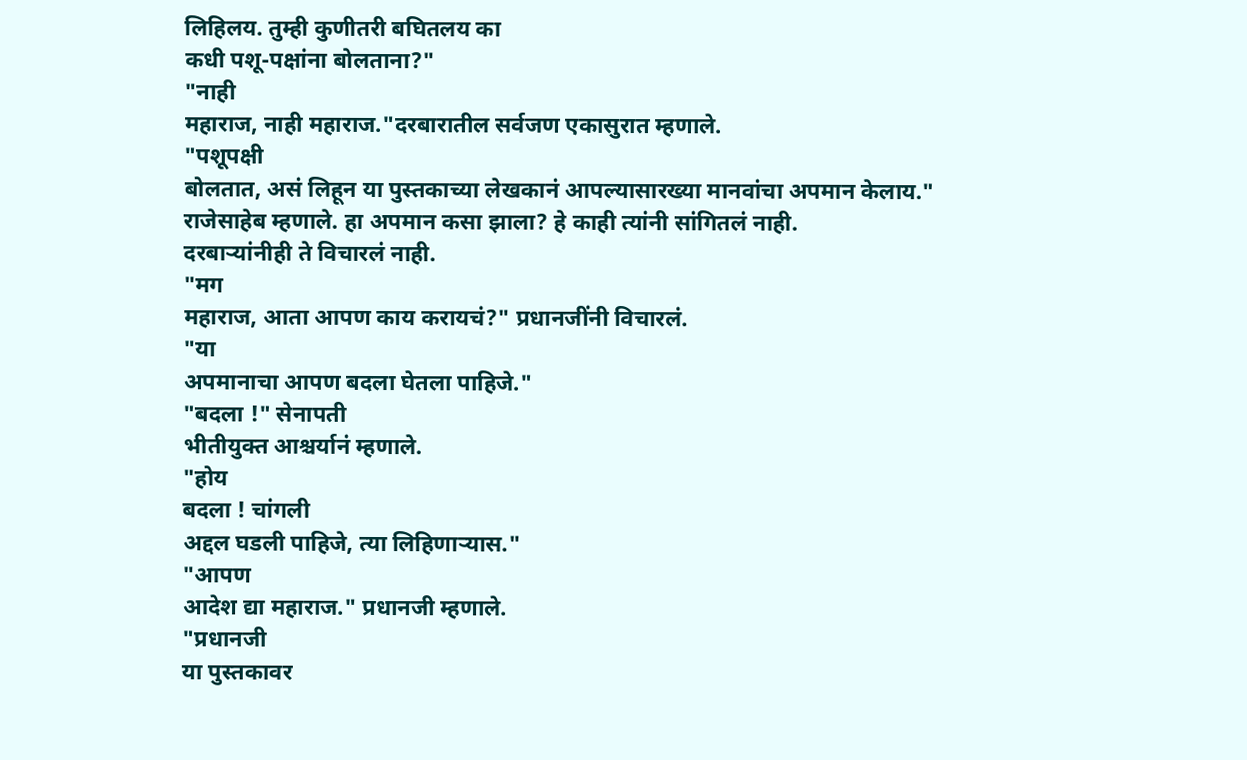लिहिलय. तुम्ही कुणीतरी बघितलय का
कधी पशू-पक्षांना बोलताना?"
"नाही
महाराज, नाही महाराज."दरबारातील सर्वजण एकासुरात म्हणाले.
"पशूपक्षी
बोलतात, असं लिहून या पुस्तकाच्या लेखकानं आपल्यासारख्या मानवांचा अपमान केलाय."
राजेसाहेब म्हणाले. हा अपमान कसा झाला? हे काही त्यांनी सांगितलं नाही.
दरबाऱ्यांनीही ते विचारलं नाही.
"मग
महाराज, आता आपण काय करायचं?" प्रधानजींनी विचारलं.
"या
अपमानाचा आपण बदला घेतला पाहिजे."
"बदला !" सेनापती
भीतीयुक्त आश्चर्यानं म्हणाले.
"होय
बदला ! चांगली
अद्दल घडली पाहिजे, त्या लिहिणाऱ्यास."
"आपण
आदेश द्या महाराज." प्रधानजी म्हणाले.
"प्रधानजी
या पुस्तकावर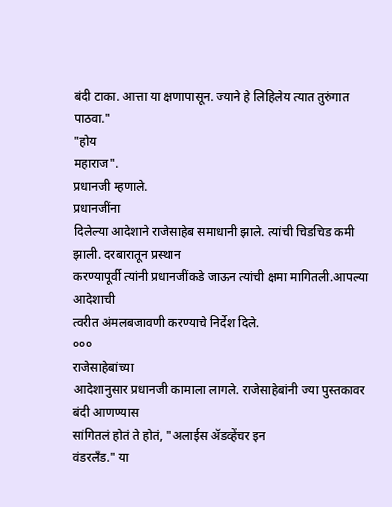बंदी टाका. आत्ता या क्षणापासून. ज्याने हे लिहिलेय त्यात तुरुंगात
पाठवा."
"होय
महाराज".
प्रधानजी म्हणाले.
प्रधानजींना
दिलेल्या आदेशाने राजेसाहेब समाधानी झाले. त्यांची चिडचिड कमी झाली. दरबारातून प्रस्थान
करण्यापूर्वी त्यांनी प्रधानजींकडे जाऊन त्यांची क्षमा मागितली.आपल्या आदेशाची
त्वरीत अंमलबजावणी करण्याचे निर्देश दिले.
०००
राजेसाहेबांच्या
आदेशानुसार प्रधानजी कामाला लागले. राजेसाहेबांनी ज्या पुस्तकावर बंदी आणण्यास
सांगितलं होतं ते होतं, "अलाईस ॲडव्हेंचर इन
वंडरलँड." या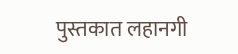पुस्तकात लहानगी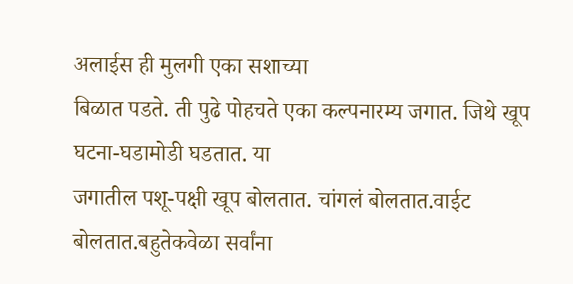अलाईस ही मुलगी एका सशाच्या
बिळात पडते. ती पुढे पोहचते एका कल्पनारम्य जगात. जिथे खूप घटना-घडामोडी घडतात. या
जगातील पशू-पक्षी खूप बोलतात. चांगलं बोलतात.वाईट बोलतात.बहुतेकवेळा सर्वांना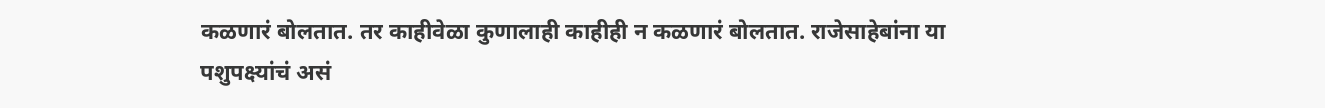कळणारं बोलतात. तर काहीवेळा कुणालाही काहीही न कळणारं बोलतात. राजेसाहेबांना या
पशुपक्ष्यांचं असं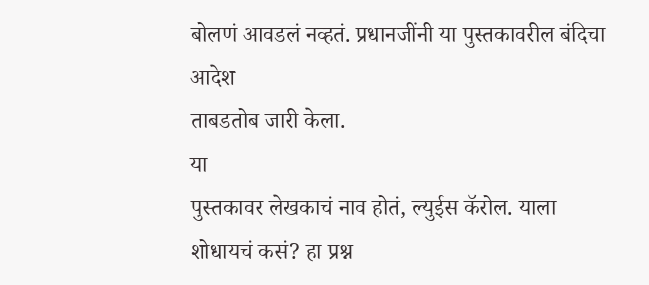बोलणं आवडलं नव्हतं. प्रधानजींनी या पुस्तकावरील बंदिचा आदेश
ताबडतोब जारी केला.
या
पुस्तकावर लेखकाचं नाव होतं, ल्युईस कॅरोल. याला शोधायचं कसं? हा प्रश्न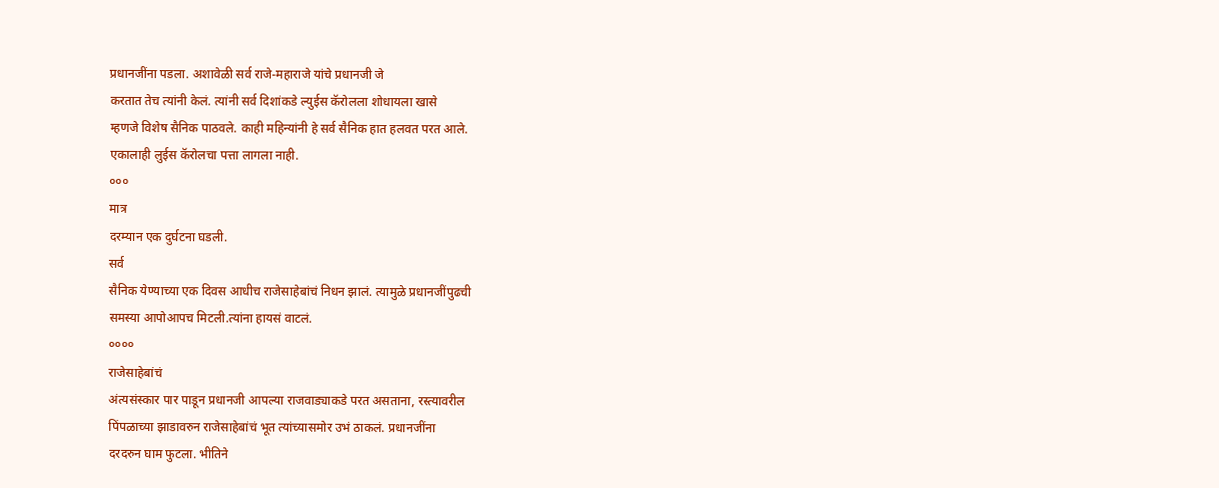प्रधानजींना पडला. अशावेळी सर्व राजे-महाराजे यांचे प्रधानजी जे
करतात तेच त्यांनी केलं. त्यांनी सर्व दिशांकडे ल्युईस कॅरोलला शोधायला खासे
म्हणजे विशेष सैनिक पाठवले. काही महिन्यांनी हे सर्व सैनिक हात हलवत परत आले.
एकालाही लुईस कॅरोलचा पत्ता लागला नाही.
०००
मात्र
दरम्यान एक दुर्घटना घडली.
सर्व
सैनिक येण्याच्या एक दिवस आधीच राजेसाहेबांचं निधन झालं. त्यामुळे प्रधानजींपुढची
समस्या आपोआपच मिटली.त्यांना हायसं वाटलं.
००००
राजेसाहेबांचं
अंत्यसंस्कार पार पाडून प्रधानजी आपल्या राजवाड्याकडे परत असताना, रस्त्यावरील
पिंपळाच्या झाडावरुन राजेसाहेबांचं भूत त्यांच्यासमोर उभं ठाकलं. प्रधानजींना
दरदरुन घाम फुटला. भीतिने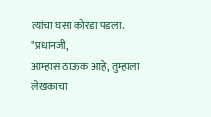त्यांचा घसा कोरडा पडला.
"प्रधानजी,
आम्हास ठाऊक आहे, तुम्हाला लेखकाचा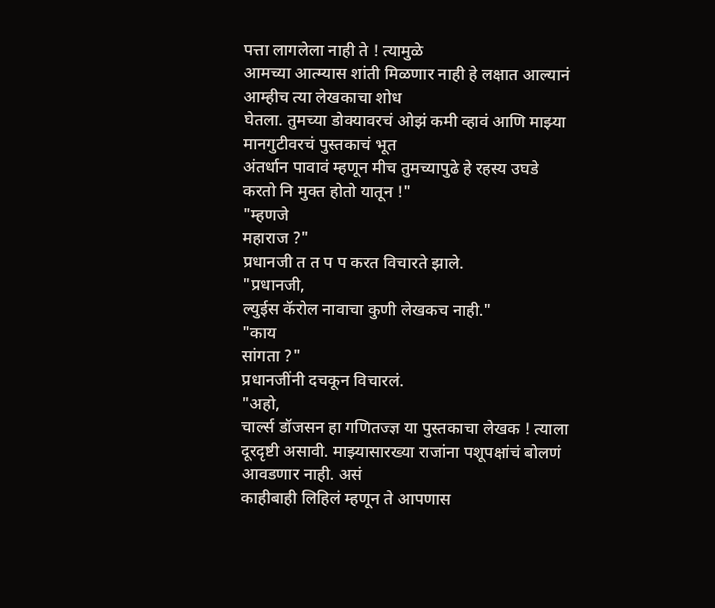पत्ता लागलेला नाही ते ! त्यामुळे
आमच्या आत्म्यास शांती मिळणार नाही हे लक्षात आल्यानं आम्हीच त्या लेखकाचा शोध
घेतला. तुमच्या डोक्यावरचं ओझं कमी व्हावं आणि माझ्या मानगुटीवरचं पुस्तकाचं भूत
अंतर्धान पावावं म्हणून मीच तुमच्यापुढे हे रहस्य उघडे करतो नि मुक्त होतो यातून !"
"म्हणजे
महाराज ?"
प्रधानजी त त प प करत विचारते झाले.
"प्रधानजी,
ल्युईस कॅरोल नावाचा कुणी लेखकच नाही."
"काय
सांगता ?"
प्रधानजींनी दचकून विचारलं.
"अहो,
चार्ल्स डॉजसन हा गणितज्ज्ञ या पुस्तकाचा लेखक ! त्याला
दूरदृष्टी असावी. माझ्यासारख्या राजांना पशूपक्षांचं बोलणं आवडणार नाही. असं
काहीबाही लिहिलं म्हणून ते आपणास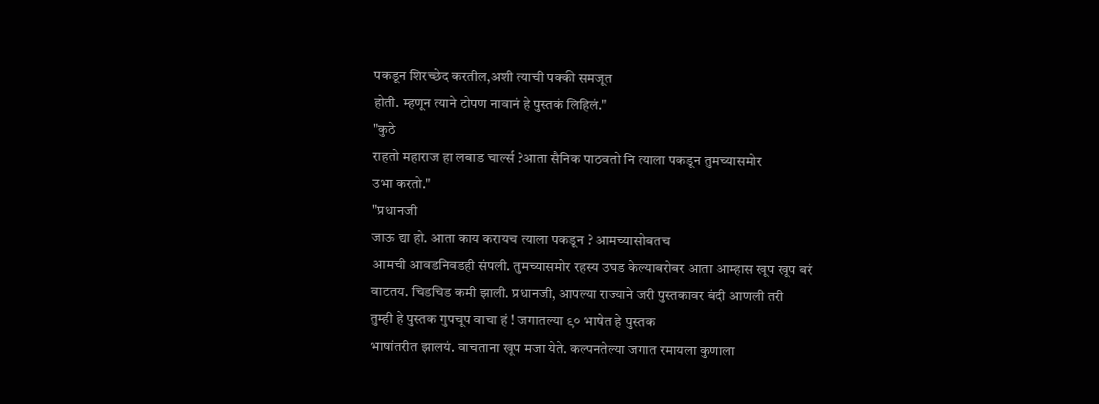पकडून शिरच्छेद करतील,अशी त्याची पक्की समजूत
होती. म्हणून त्याने टोपण नावानं हे पुस्तकं लिहिलं."
"कुठे
राहतो महाराज हा लबाड चार्ल्स ?आता सैनिक पाठवतो नि त्याला पकडून तुमच्यासमोर
उभा करतो."
"प्रधानजी
जाऊ द्या हो. आता काय करायच त्याला पकडून ? आमच्यासोबतच
आमची आवडनिवडही संपली. तुमच्यासमोर रहस्य उघड केल्याबरोबर आता आम्हास खूप खूप बरं
वाटतय. चिडचिड कमी झाली. प्रधानजी, आपल्या राज्याने जरी पुस्तकावर बंदी आणली तरी
तुम्ही हे पुस्तक गुपचूप वाचा हं ! जगातल्या ९० भाषेत हे पुस्तक
भाषांतरीत झालयं. वाचताना खूप मजा येते. कल्पनतेल्या जगात रमायला कुणाला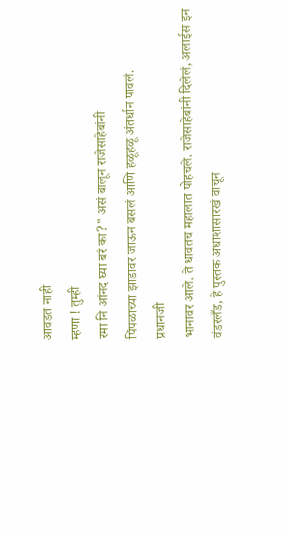आवडत नाही
म्हणा ! तुम्ही
रमा नि आंनद घ्या बरं का?" असं बालून राजेसाहेबांनी
पिंपळाच्या झाडावर जाऊन बसलं आणि हळूहळू अंतर्धान पावलं.
प्रधानजी
भानावर आले. ते धावतच महालात पोहचले. राजेसाहेबांनी दिलेलं, अलाईस इन
वंडरलँड, हे पुस्तक अधाशासारखं वाचून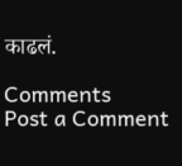काढलं.

Comments
Post a Comment